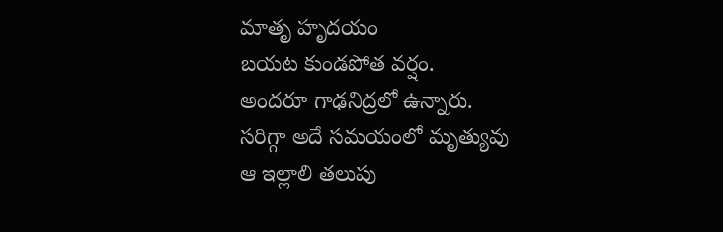మాతృ హృదయం
బయట కుండపోత వర్షం.
అందరూ గాఢనిద్రలో ఉన్నారు.
సరిగ్గా అదే సమయంలో మృత్యువు
ఆ ఇల్లాలి తలుపు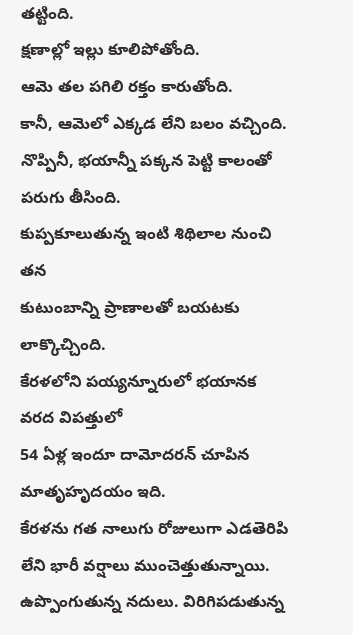తట్టింది.
క్షణాల్లో ఇల్లు కూలిపోతోంది.
ఆమె తల పగిలి రక్తం కారుతోంది.
కానీ, ఆమెలో ఎక్కడ లేని బలం వచ్చింది.
నొప్పినీ, భయాన్నీ పక్కన పెట్టి కాలంతో పరుగు తీసింది.
కుప్పకూలుతున్న ఇంటి శిథిలాల నుంచి తన
కుటుంబాన్ని ప్రాణాలతో బయటకు లాక్కొచ్చింది.
కేరళలోని పయ్యన్నూరులో భయానక వరద విపత్తులో
54 ఏళ్ల ఇందూ దామోదరన్ చూపిన మాతృహృదయం ఇది.
కేరళను గత నాలుగు రోజులుగా ఎడతెరిపి లేని భారీ వర్షాలు ముంచెత్తుతున్నాయి. ఉప్పొంగుతున్న నదులు. విరిగిపడుతున్న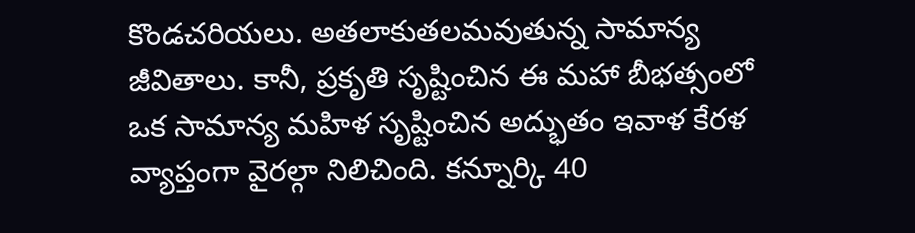కొండచరియలు. అతలాకుతలమవుతున్న సామాన్య జీవితాలు. కానీ, ప్రకృతి సృష్టించిన ఈ మహా బీభత్సంలో ఒక సామాన్య మహిళ సృష్టించిన అద్భుతం ఇవాళ కేరళ వ్యాప్తంగా వైరల్గా నిలిచింది. కన్నూర్కి 40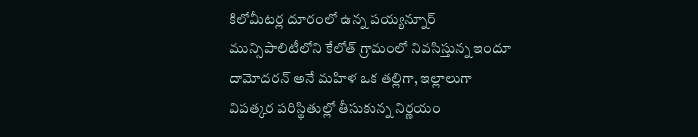కిలోమీటర్ల దూరంలో ఉన్న పయ్యన్నూర్ మున్సిపాలిటీలోని కేలోత్ గ్రామంలో నివసిస్తున్న ఇందూ దామోదరన్ అనే మహిళ ఒక తల్లిగా, ఇల్లాలుగా విపత్కర పరిస్థితుల్లో తీసుకున్న నిర్ణయం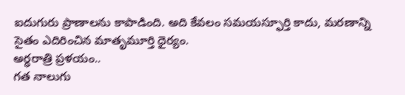ఐదుగురు ప్రాణాలను కాపాడింది. అది కేవలం సమయస్ఫూర్తి కాదు, మరణాన్ని సైతం ఎదిరించిన మాతృమూర్తి ధైర్యం.
అర్ధరాత్రి ప్రళయం..
గత నాలుగు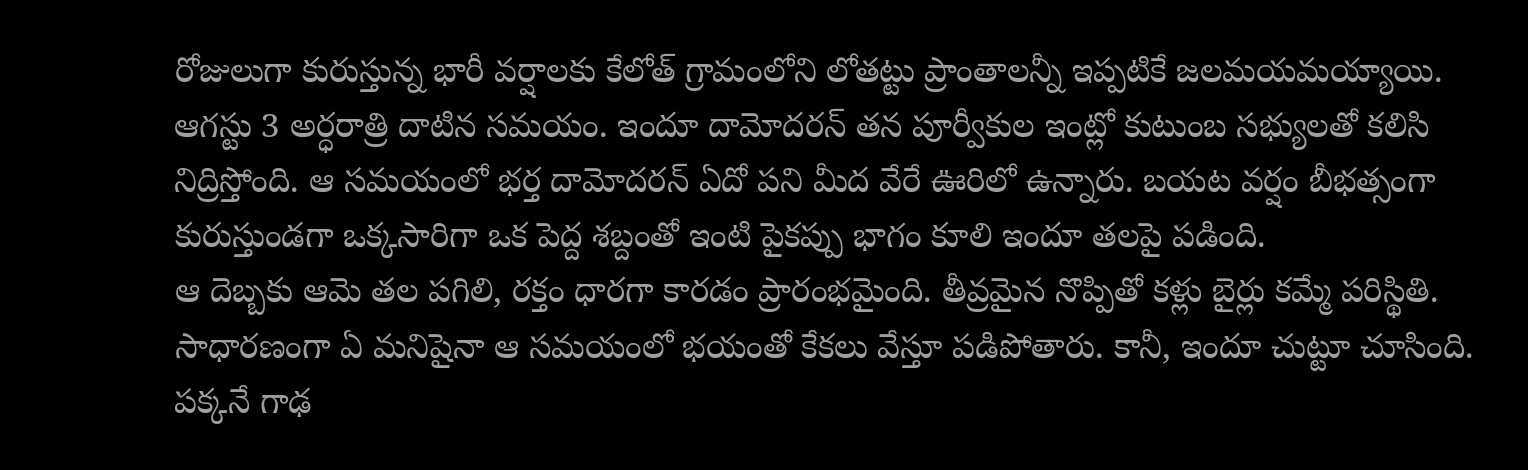రోజులుగా కురుస్తున్న భారీ వర్షాలకు కేలోత్ గ్రామంలోని లోతట్టు ప్రాంతాలన్నీ ఇప్పటికే జలమయమయ్యాయి. ఆగస్టు 3 అర్ధరాత్రి దాటిన సమయం. ఇందూ దామోదరన్ తన పూర్వీకుల ఇంట్లో కుటుంబ సభ్యులతో కలిసి నిద్రిస్తోంది. ఆ సమయంలో భర్త దామోదరన్ ఏదో పని మీద వేరే ఊరిలో ఉన్నారు. బయట వర్షం బీభత్సంగా కురుస్తుండగా ఒక్కసారిగా ఒక పెద్ద శబ్దంతో ఇంటి పైకప్పు భాగం కూలి ఇందూ తలపై పడింది.
ఆ దెబ్బకు ఆమె తల పగిలి, రక్తం ధారగా కారడం ప్రారంభమైంది. తీవ్రమైన నొప్పితో కళ్లు బైర్లు కమ్మే పరిస్థితి. సాధారణంగా ఏ మనిషైనా ఆ సమయంలో భయంతో కేకలు వేస్తూ పడిపోతారు. కానీ, ఇందూ చుట్టూ చూసింది. పక్కనే గాఢ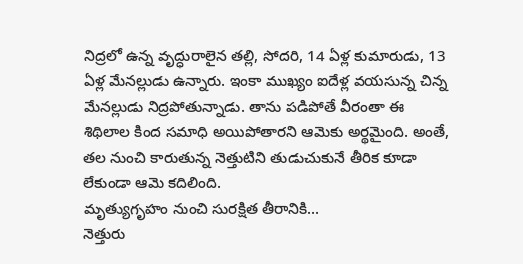నిద్రలో ఉన్న వృద్ధురాలైన తల్లి, సోదరి, 14 ఏళ్ల కుమారుడు, 13 ఏళ్ల మేనల్లుడు ఉన్నారు. ఇంకా ముఖ్యం ఐదేళ్ల వయసున్న చిన్న మేనల్లుడు నిద్రపోతున్నాడు. తాను పడిపోతే వీరంతా ఈ శిథిలాల కింద సమాధి అయిపోతారని ఆమెకు అర్థమైంది. అంతే, తల నుంచి కారుతున్న నెత్తుటిని తుడుచుకునే తీరిక కూడా లేకుండా ఆమె కదిలింది.
మృత్యుగృహం నుంచి సురక్షిత తీరానికి...
నెత్తురు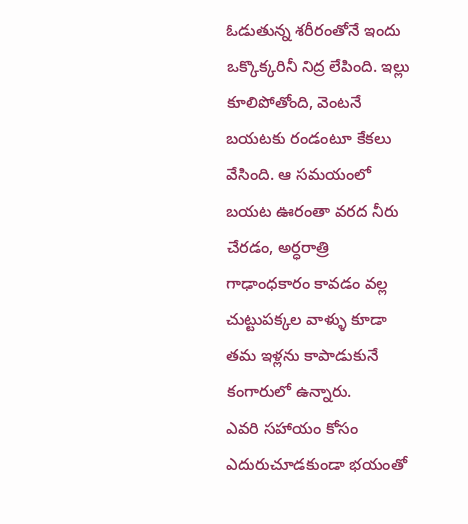ఓడుతున్న శరీరంతోనే ఇందు ఒక్కొక్కరినీ నిద్ర లేపింది. ఇల్లు కూలిపోతోంది, వెంటనే బయటకు రండంటూ కేకలు వేసింది. ఆ సమయంలో బయట ఊరంతా వరద నీరు చేరడం, అర్ధరాత్రి గాఢాంధకారం కావడం వల్ల చుట్టుపక్కల వాళ్ళు కూడా తమ ఇళ్లను కాపాడుకునే కంగారులో ఉన్నారు.
ఎవరి సహాయం కోసం ఎదురుచూడకుండా భయంతో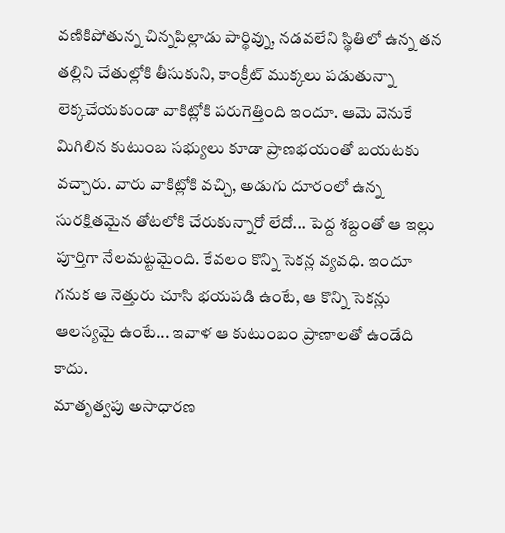వణికిపోతున్న చిన్నపిల్లాడు పార్థివ్ను, నడవలేని స్థితిలో ఉన్న తన తల్లిని చేతుల్లోకి తీసుకుని, కాంక్రీట్ ముక్కలు పడుతున్నా లెక్కచేయకుండా వాకిట్లోకి పరుగెత్తింది ఇందూ. ఆమె వెనుకే మిగిలిన కుటుంబ సభ్యులు కూడా ప్రాణభయంతో బయటకు వచ్చారు. వారు వాకిట్లోకి వచ్చి, అడుగు దూరంలో ఉన్న సురక్షితమైన తోటలోకి చేరుకున్నారో లేదో... పెద్ద శబ్దంతో ఆ ఇల్లు పూర్తిగా నేలమట్టమైంది. కేవలం కొన్ని సెకన్ల వ్యవధి. ఇందూ గనుక ఆ నెత్తురు చూసి భయపడి ఉంటే, ఆ కొన్ని సెకన్లు ఆలస్యమై ఉంటే... ఇవాళ ఆ కుటుంబం ప్రాణాలతో ఉండేది కాదు.
మాతృత్వపు అసాధారణ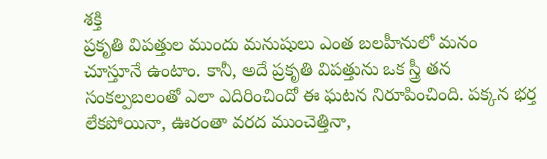శక్తి
ప్రకృతి విపత్తుల ముందు మనుషులు ఎంత బలహీనులో మనం చూస్తూనే ఉంటాం. కానీ, అదే ప్రకృతి విపత్తును ఒక స్త్రీ తన సంకల్పబలంతో ఎలా ఎదిరించిందో ఈ ఘటన నిరూపించింది. పక్కన భర్త లేకపోయినా, ఊరంతా వరద ముంచెత్తినా,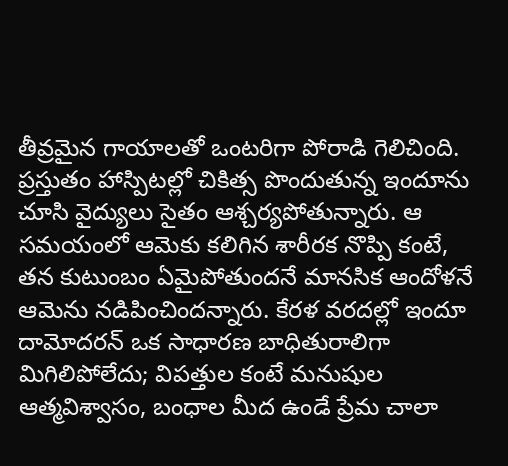తీవ్రమైన గాయాలతో ఒంటరిగా పోరాడి గెలిచింది.
ప్రస్తుతం హాస్పిటల్లో చికిత్స పొందుతున్న ఇందూను చూసి వైద్యులు సైతం ఆశ్చర్యపోతున్నారు. ఆ సమయంలో ఆమెకు కలిగిన శారీరక నొప్పి కంటే, తన కుటుంబం ఏమైపోతుందనే మానసిక ఆందోళనే ఆమెను నడిపించిందన్నారు. కేరళ వరదల్లో ఇందూ దామోదరన్ ఒక సాధారణ బాధితురాలిగా మిగిలిపోలేదు; విపత్తుల కంటే మనుషుల ఆత్మవిశ్వాసం, బంధాల మీద ఉండే ప్రేమ చాలా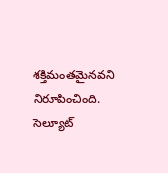శక్తిమంతమైనవని నిరూపించింది. సెల్యూట్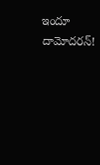ఇందూ దామోదరన్!